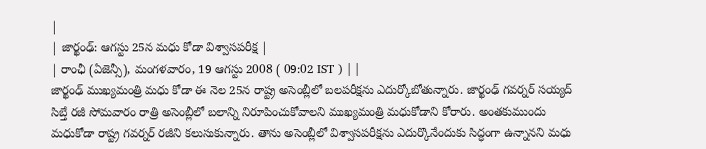|
| జార్ఖంఢ్: ఆగస్టు 25న మధు కోడా విశ్వాసపరీక్ష |
| రాంఛీ (ఏజెన్సీ), మంగళవారం, 19 ఆగస్టు 2008 ( 09:02 IST ) | |
జార్ఖంఢ్ ముఖ్యమంత్రి మధు కోడా ఈ నెల 25న రాష్ట్ర అసెంబ్లీలో బలపరీక్షను ఎదుర్కోబోతున్నారు. జార్ఖంఢ్ గవర్నర్ సయ్యద్ సిబ్తే రజీ సోమవారం రాత్రి అసెంబ్లీలో బలాన్ని నిరూపించుకోవాలని ముఖ్యమంత్రి మధుకోడాని కోరారు. అంతకుముందు మధుకోడా రాష్ట్ర గవర్నర్ రజీని కలుసుకున్నారు. తాను అసెంబ్లీలో విశ్వాసపరీక్షను ఎదుర్కొనేందుకు సిద్ధంగా ఉన్నానని మధు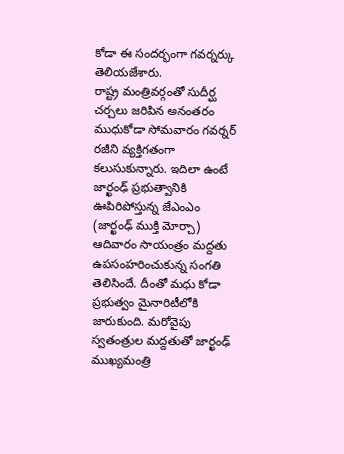కోడా ఈ సందర్భంగా గవర్నర్కు తెలియజేశారు.
రాష్ట్ర మంత్రివర్గంతో సుదీర్ఘ చర్చలు జరిపిన అనంతరం ముధుకోడా సోమవారం గవర్నర్ రజీని వ్యక్తిగతంగా కలుసుకున్నారు. ఇదిలా ఉంటే జార్ఖంఢ్ ప్రభుత్వానికి ఊపిరిపోస్తున్న జేఎంఎం (జార్ఖంఢ్ ముక్తి మోర్చా) ఆదివారం సాయంత్రం మద్దతు ఉపసంహరించుకున్న సంగతి తెలిసిందే. దీంతో మధు కోడా ప్రభుత్వం మైనారిటీలోకి జారుకుంది. మరోవైపు స్వతంత్రుల మద్దతుతో జార్ఖంఢ్ ముఖ్యమంత్రి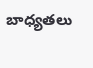బాధ్యతలు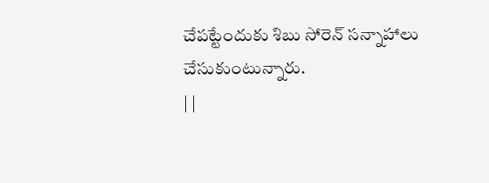చేపట్టేందుకు శిబు సోరెన్ సన్నాహాలు చేసుకుంటున్నారు.
| |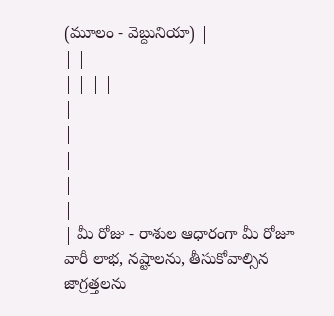(మూలం - వెబ్దునియా) |
| |
| | | |
|
|
|
|
|
| మీ రోజు - రాశుల ఆధారంగా మీ రోజూ వారీ లాభ, నష్టాలను, తీసుకోవాల్సిన జాగ్రత్తలను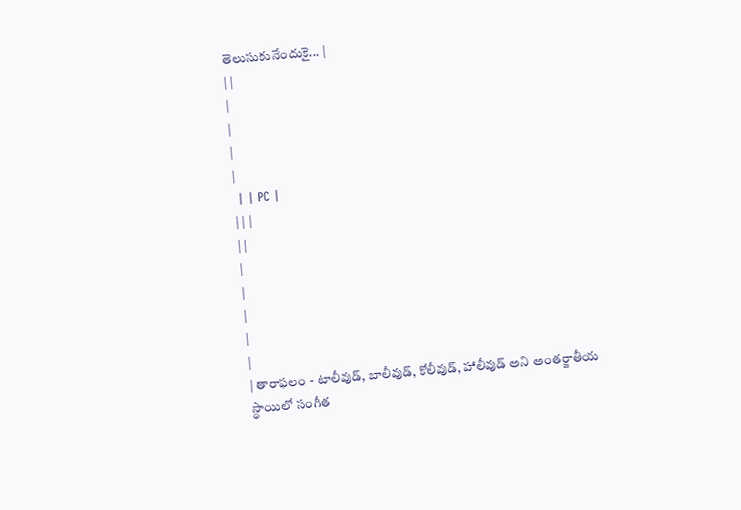తెలుసుకునేందుకై... |
| |
|
|
|
|
 | | PC |
| | |
| |
|
|
|
|
|
| తారాఫలం - టాలీవుడ్, బాలీవుడ్, కోలీవుడ్, హాలీవుడ్ అని అంతర్జాతీయ స్థాయిలో సంగీత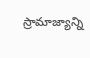స్రామాజ్యాన్ని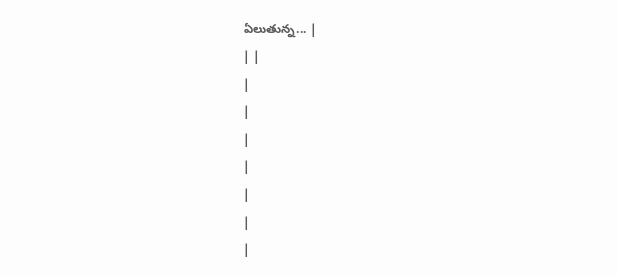ఏలుతున్న... |
| |
|
|
|
|
|
|
|